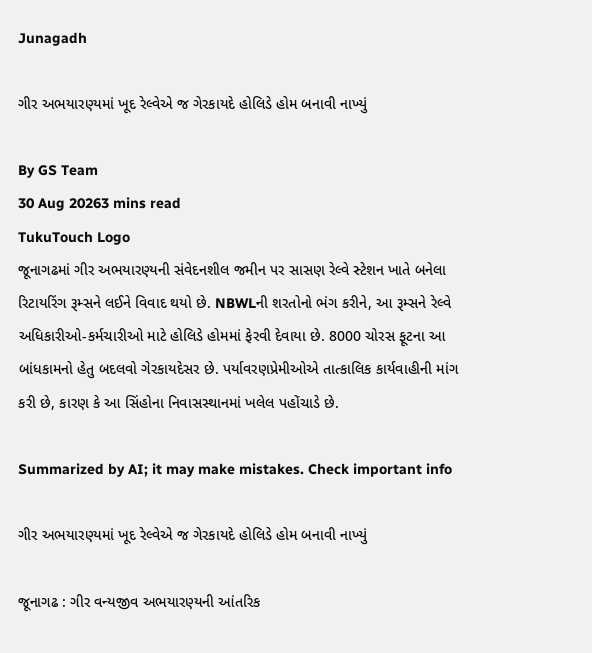Junagadh

ગીર અભયારણ્યમાં ખૂદ રેલ્વેએ જ ગેરકાયદે હોલિડે હોમ બનાવી નાખ્યું

By GS Team
30 Aug 20263 mins read
TukuTouch Logo
જૂનાગઢમાં ગીર અભયારણ્યની સંવેદનશીલ જમીન પર સાસણ રેલ્વે સ્ટેશન ખાતે બનેલા રિટાયરિંગ રૂમ્સને લઈને વિવાદ થયો છે. NBWLની શરતોનો ભંગ કરીને, આ રૂમ્સને રેલ્વે અધિકારીઓ-કર્મચારીઓ માટે હોલિડે હોમમાં ફેરવી દેવાયા છે. 8000 ચોરસ ફૂટના આ બાંધકામનો હેતુ બદલવો ગેરકાયદેસર છે. પર્યાવરણપ્રેમીઓએ તાત્કાલિક કાર્યવાહીની માંગ કરી છે, કારણ કે આ સિંહોના નિવાસસ્થાનમાં ખલેલ પહોંચાડે છે.

Summarized by AI; it may make mistakes. Check important info

ગીર અભયારણ્યમાં ખૂદ રેલ્વેએ જ ગેરકાયદે હોલિડે હોમ બનાવી નાખ્યું

જૂનાગઢ : ગીર વન્યજીવ અભયારણ્યની આંતરિક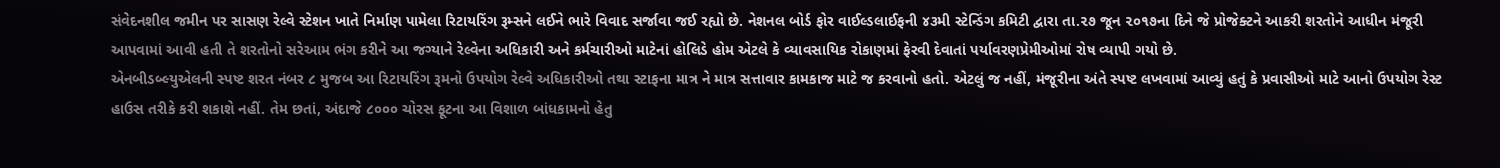સંવેદનશીલ જમીન પર સાસણ રેલ્વે સ્ટેશન ખાતે નિર્માણ પામેલા રિટાયરિંગ રૂમ્સને લઈને ભારે વિવાદ સર્જાવા જઈ રહ્યો છે. નેશનલ બોર્ડ ફોર વાઈલ્ડલાઈફની ૪૩મી સ્ટેન્ડિંગ કમિટી દ્વારા તા.૨૭ જૂન ૨૦૧૭ના દિને જે પ્રોજેક્ટને આકરી શરતોને આધીન મંજૂરી આપવામાં આવી હતી તે શરતોનો સરેઆમ ભંગ કરીને આ જગ્યાને રેલ્વેના અધિકારી અને કર્મચારીઓ માટેનાં હોલિડે હોમ એટલે કે વ્યાવસાયિક રોકાણમાં ફેરવી દેવાતાં પર્યાવરણપ્રેમીઓમાં રોષ વ્યાપી ગયો છે.
એનબીડબ્લ્યુએલની સ્પષ્ટ શરત નંબર ૮ મુજબ આ રિટાયરિંગ રૂમનો ઉપયોગ રેલ્વે અધિકારીઓ તથા સ્ટાફના માત્ર ને માત્ર સત્તાવાર કામકાજ માટે જ કરવાનો હતો. એટલું જ નહીં, મંજૂરીના અંતે સ્પષ્ટ લખવામાં આવ્યું હતું કે પ્રવાસીઓ માટે આનો ઉપયોગ રેસ્ટ હાઉસ તરીકે કરી શકાશે નહીં. તેમ છતાં, અંદાજે ૮૦૦૦ ચોરસ ફૂટના આ વિશાળ બાંધકામનો હેતુ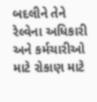બદલીને તેને રેલ્વેના અધિકારી અને કર્મચારીઓ માટે રોકાણ માટે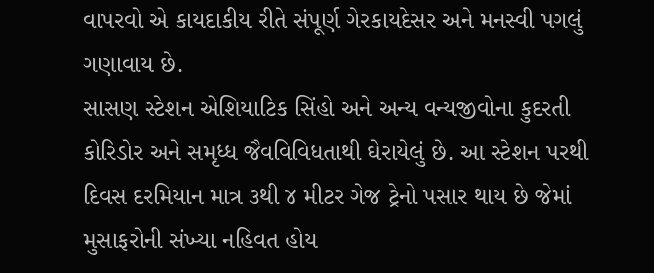વાપરવો એ કાયદાકીય રીતે સંપૂર્ણ ગેરકાયદેસર અને મનસ્વી પગલું ગણાવાય છે.
સાસણ સ્ટેશન એશિયાટિક સિંહો અને અન્ય વન્યજીવોના કુદરતી કોરિડોર અને સમૃધ્ધ જૈવવિવિધતાથી ઘેરાયેલું છે. આ સ્ટેશન પરથી દિવસ દરમિયાન માત્ર ૩થી ૪ મીટર ગેજ ટ્રેનો પસાર થાય છે જેમાં મુસાફરોની સંખ્યા નહિવત હોય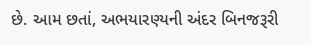છે. આમ છતાં, અભયારણ્યની અંદર બિનજરૂરી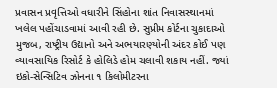પ્રવાસન પ્રવૃત્તિઓ વધારીને સિંહોના શાંત નિવાસસ્થાનમાં ખલેલ પહોંચાડવામાં આવી રહી છે. સુપ્રીમ કોર્ટના ચુકાદાઓ મુજબ, રાષ્ટ્રીય ઉદ્યાનો અને અભયારણ્યોની અંદર કોઈ પણ વ્યાવસાયિક રિસોર્ટ કે હોલિડે હોમ ચલાવી શકાય નહીં. જ્યાં ઇકો-સેન્સિટિવ ઝોનના ૧ કિલોમીટરના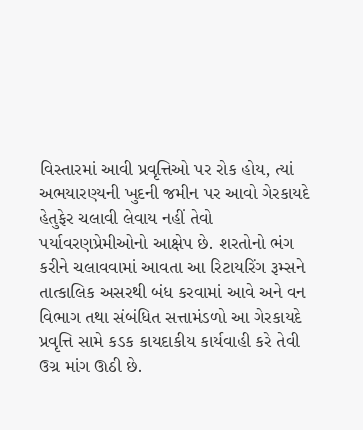વિસ્તારમાં આવી પ્રવૃત્તિઓ પર રોક હોય, ત્યાં અભયારણ્યની ખુદની જમીન પર આવો ગેરકાયદે હેતુફેર ચલાવી લેવાય નહીં તેવો પર્યાવરણપ્રેમીઓનો આક્ષેપ છે. શરતોનો ભંગ કરીને ચલાવવામાં આવતા આ રિટાયરિંગ રૂમ્સને તાત્કાલિક અસરથી બંધ કરવામાં આવે અને વન વિભાગ તથા સંબંધિત સત્તામંડળો આ ગેરકાયદે પ્રવૃત્તિ સામે કડક કાયદાકીય કાર્યવાહી કરે તેવી ઉગ્ર માંગ ઊઠી છે.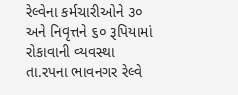રેલ્વેના કર્મચારીઓને ૩૦ અને નિવૃત્તને ૬૦ રૂપિયામાં રોકાવાની વ્યવસ્થા
તા.રપના ભાવનગર રેલ્વે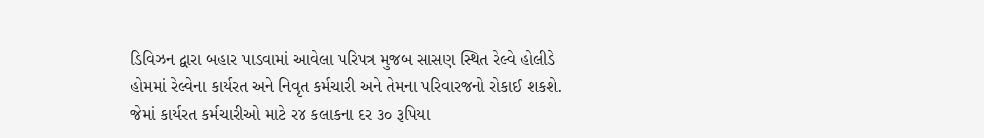ડિવિઝન દ્વારા બહાર પાડવામાં આવેલા પરિપત્ર મુજબ સાસણ સ્થિત રેલ્વે હોલીડે હોમમાં રેલ્વેના કાર્યરત અને નિવૃત કર્મચારી અને તેમના પરિવારજનો રોકાઈ શકશે. જેમાં કાર્યરત કર્મચારીઓ માટે ર૪ કલાકના દર ૩૦ રૂપિયા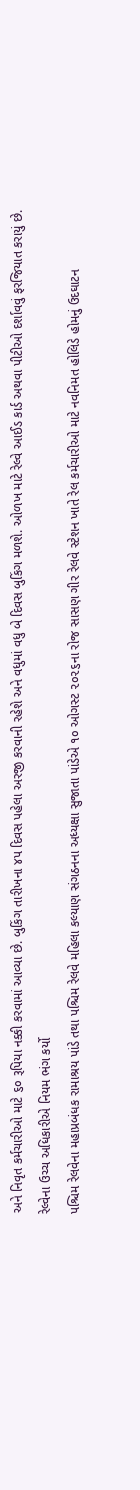અને નિવૃત કર્મચારીઓ માટે ૬૦ રૂપિયા નક્કી કરવામાં આવ્યા છે. બુકિંગ તારીખના ૪પ દિવસ પહેલા અરજી કરવાની રહેશે અને વધુમાં વધુ બે દિવસ બુકિંગ મળશે. ઓળખ માટે રેલ્વે આઈડ કાર્ડ અથવા પીટીઓ દર્શાવવું ફરજિયાત કરાયું છે.
રેલ્વેના ઉચ્ચ અધિકારીએ નિયમ ભંગ કર્યો
પશ્ચિમ રેલવેના મહાપ્રબંધક રામાશ્રય પાંડે તથા પશ્ચિમ રેલવે મહિલા કલ્યાણ સંગઠનના અધ્યક્ષા સુજાતા પાંડેએ ૧૦ ઓગસ્ટ ૨૦૨૬ના રોજ સાસણ ગીર રેલવે સ્ટેશન ખાતે રેલ કર્મચારીઓ માટે નવનિમત હોલિડે હોમનું ઉદઘાટન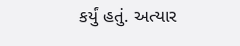કર્યું હતું. અત્યાર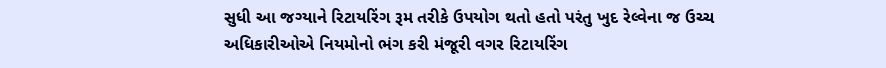સુધી આ જગ્યાને રિટાયરિંગ રૂમ તરીકે ઉપયોગ થતો હતો પરંતુ ખુદ રેલ્વેના જ ઉચ્ચ અધિકારીઓએ નિયમોનો ભંગ કરી મંજૂરી વગર રિટાયરિંગ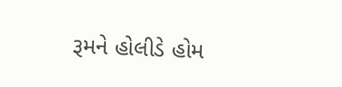રૂમને હોલીડે હોમ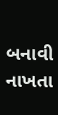બનાવી નાખતા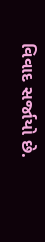વિવાદ સર્જાયો છે.